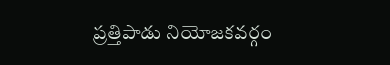ప్రత్తిపాడు నియోజకవర్గం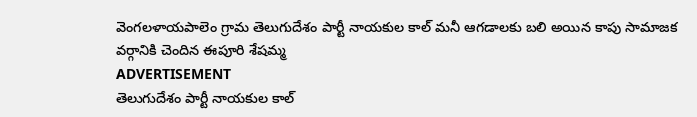వెంగలళాయపాలెం గ్రామ తెలుగుదేశం పార్టీ నాయకుల కాల్ మనీ ఆగడాలకు బలి అయిన కాపు సామాజక వర్గానికి చెందిన ఈపూరి శేషమ్మ
ADVERTISEMENT
తెలుగుదేశం పార్టీ నాయకుల కాల్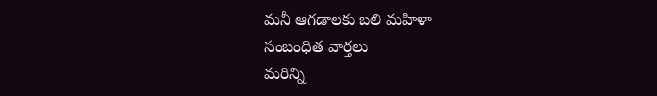మనీ ఆగడాలకు బలి మహిళా
సంబంధిత వార్తలు
మరిన్ని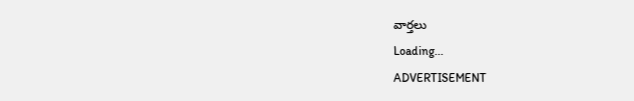వార్తలు
Loading...
ADVERTISEMENT